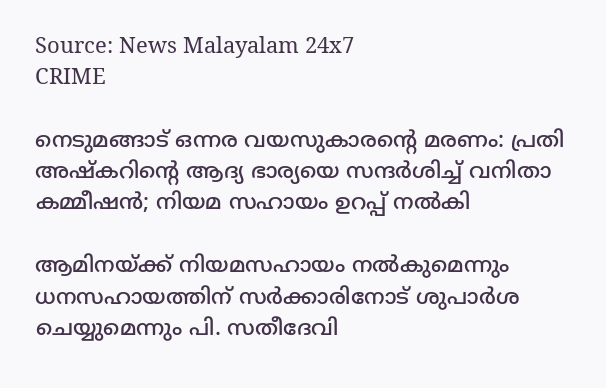Source: News Malayalam 24x7
CRIME

നെടുമങ്ങാട് ഒന്നര വയസുകാരൻ്റെ മരണം: പ്രതി അഷ്‌കറിന്റെ ആദ്യ ഭാര്യയെ സന്ദര്‍ശിച്ച് വനിതാ കമ്മീഷന്‍; നിയമ സഹായം ഉറപ്പ് നല്‍കി

ആമിനയ്ക്ക് നിയമസഹായം നൽകുമെന്നും ധനസഹായത്തിന് സർക്കാരിനോട് ശുപാർശ ചെയ്യുമെന്നും പി. സതീദേവി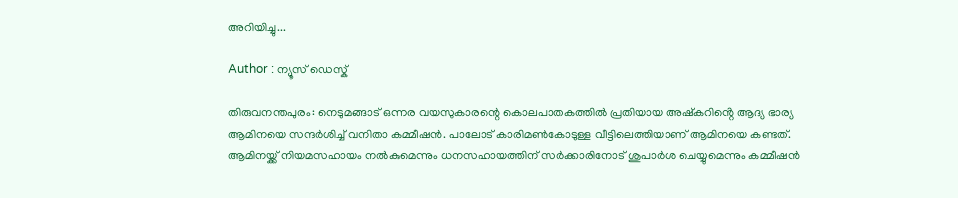അറിയിച്ചു...

Author : ന്യൂസ് ഡെസ്ക്

തിരുവനന്തപുരം: നെടുമങ്ങാട് ഒന്നര വയസുകാരന്റെ കൊലപാതകത്തിൽ പ്രതിയായ അഷ്‌കറിൻ്റെ ആദ്യ ഭാര്യ ആമിനയെ സന്ദർശിച്ച് വനിതാ കമ്മീഷൻ. പാലോട് കാരിമൺകോടുള്ള വീട്ടിലെത്തിയാണ് ആമിനയെ കണ്ടത്. ആമിനയ്ക്ക് നിയമസഹായം നൽകുമെന്നും ധനസഹായത്തിന് സർക്കാരിനോട് ശുപാർശ ചെയ്യുമെന്നും കമ്മീഷൻ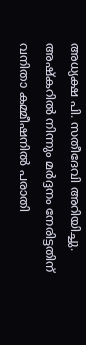അധ്യക്ഷ പി. സതീദേവി അറിയിച്ചു. അഷ്കറിൽ നിന്നും മർദ്ദനം നേരിട്ടതിന് വനിതാ കമ്മീഷനിൽ പരാതി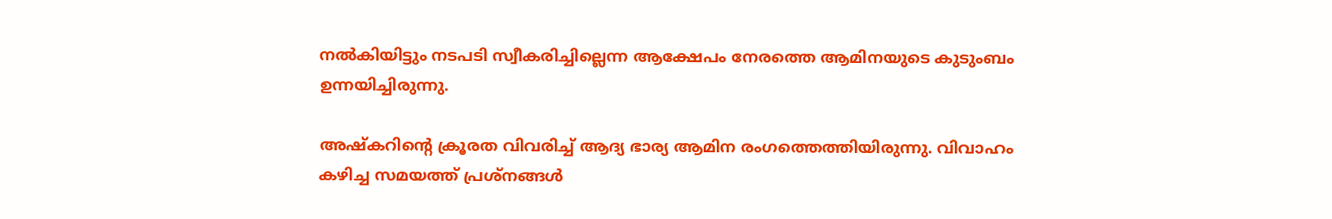നൽകിയിട്ടും നടപടി സ്വീകരിച്ചില്ലെന്ന ആക്ഷേപം നേരത്തെ ആമിനയുടെ കുടുംബം ഉന്നയിച്ചിരുന്നു.

അഷ്കറിൻ്റെ ക്രൂരത വിവരിച്ച് ആദ്യ ഭാര്യ ആമിന രംഗത്തെത്തിയിരുന്നു. വിവാഹം കഴിച്ച സമയത്ത് പ്രശ്നങ്ങൾ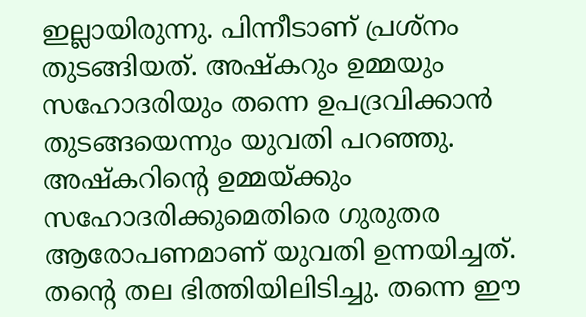ഇല്ലായിരുന്നു. പിന്നീടാണ് പ്രശ്നം തുടങ്ങിയത്. അഷ്കറും ഉമ്മയും സഹോദരിയും തന്നെ ഉപദ്രവിക്കാൻ തുടങ്ങയെന്നും യുവതി പറഞ്ഞു. അഷ്കറിൻ്റെ ഉമ്മയ്ക്കും സഹോദരിക്കുമെതിരെ ഗുരുതര ആരോപണമാണ് യുവതി ഉന്നയിച്ചത്. തൻ്റെ തല ഭിത്തിയിലിടിച്ചു. തന്നെ ഈ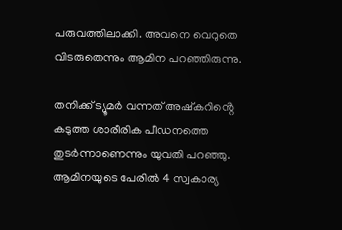പരുവത്തിലാക്കി. അവനെ വെറുതെ വിടരുതെന്നും ആമിന പറഞ്ഞിരുന്നു.

തനിക്ക് ട്യൂമർ വന്നത് അഷ്കറിൻ്റെ കടുത്ത ശാരീരിക പീഡനത്തെ തുടർന്നാണെന്നും യുവതി പറഞ്ഞു. ആമിനയുടെ പേരിൽ 4 സ്വകാര്യ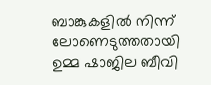ബാങ്കുകളിൽ നിന്ന് ലോണെടുത്തതായി ഉമ്മ ഷാജില ബീവി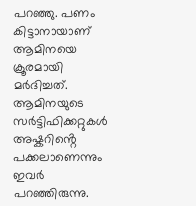പറഞ്ഞു. പണം കിട്ടാനായാണ് ആമിനയെ ക്രൂരമായി മർദിച്ചത്. ആമിനയുടെ സർട്ടിഫിക്കറ്റുകൾ അഷ്കറിൻ്റെ പക്കലാണെന്നും ഇവർ പറഞ്ഞിരുന്നു.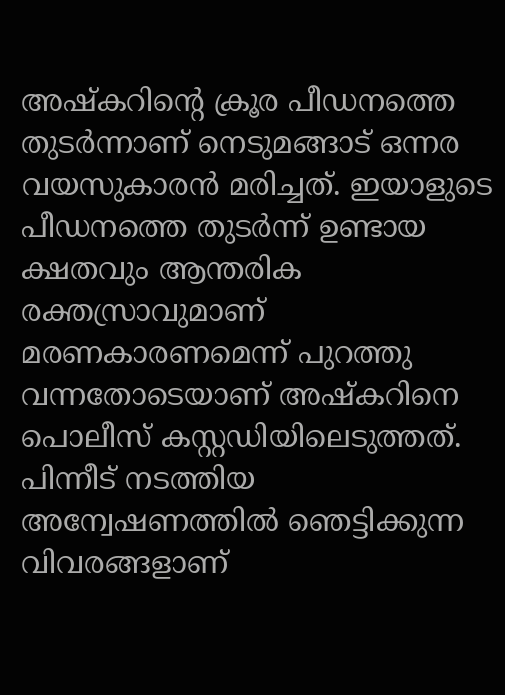അഷ്കറിൻ്റെ ക്രൂര പീഡനത്തെ തുടർന്നാണ് നെടുമങ്ങാട് ഒന്നര വയസുകാരൻ മരിച്ചത്. ഇയാളുടെ പീഡനത്തെ തുടർന്ന് ഉണ്ടായ ക്ഷതവും ആന്തരിക രക്തസ്രാവുമാണ് മരണകാരണമെന്ന് പുറത്തു വന്നതോടെയാണ് അഷ്കറിനെ പൊലീസ് കസ്റ്റഡിയിലെടുത്തത്. പിന്നീട് നടത്തിയ അന്വേഷണത്തിൽ ഞെട്ടിക്കുന്ന വിവരങ്ങളാണ്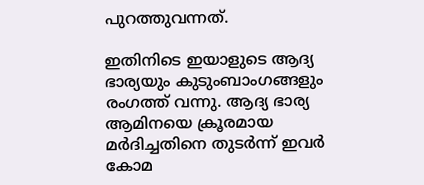പുറത്തുവന്നത്.

ഇതിനിടെ ഇയാളുടെ ആദ്യ ഭാര്യയും കുടുംബാംഗങ്ങളും രംഗത്ത് വന്നു. ആദ്യ ഭാര്യ ആമിനയെ ക്രൂരമായ മർദിച്ചതിനെ തുടർന്ന് ഇവർ കോമ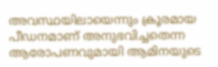അവസ്ഥയിലായെന്നും ക്രൂരമായ പീഡനമാണ് അനുഭവിച്ചതെന്ന ആരോപണവുമായി ആമിനയുടെ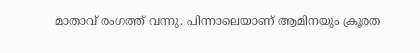മാതാവ് രംഗത്ത് വന്നു. പിന്നാലെയാണ് ആമിനയും ക്രൂരത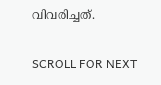വിവരിച്ചത്.

SCROLL FOR NEXT